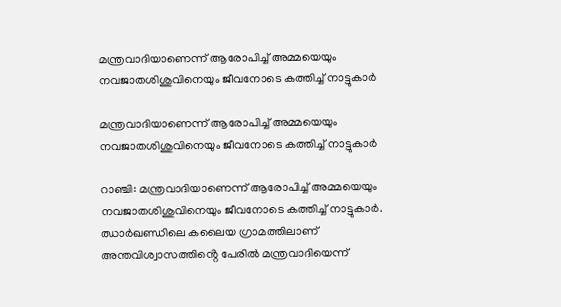മന്ത്രവാദിയാണെന്ന് ആരോപിച്ച് അമ്മയെയും നവജാതശിശുവിനെയും ജീവനോടെ കത്തിച്ച് നാട്ടുകാർ

മന്ത്രവാദിയാണെന്ന് ആരോപിച്ച് അമ്മയെയും നവജാതശിശുവിനെയും ജീവനോടെ കത്തിച്ച് നാട്ടുകാർ

റാഞ്ചി: മന്ത്രവാദിയാണെന്ന് ആരോപിച്ച് അമ്മയെയും നവജാതശിശുവിനെയും ജീവനോടെ കത്തിച്ച് നാട്ടുകാർ. ഝാർഖണ്ഡിലെ കലൈയ ഗ്രാമത്തിലാണ് അന്തവിശ്വാസത്തിൻ്റെ പേരിൽ മന്ത്രവാദിയെന്ന്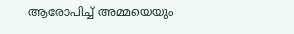ആരോപിച്ച് അമ്മയെയും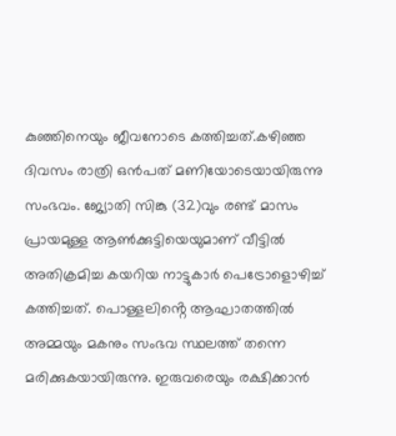കുഞ്ഞിനെയും ജീവനോടെ കത്തിച്ചത്.കഴിഞ്ഞ ദിവസം രാത്രി ഒൻപത് മണിയോടെയായിരുന്നു സംഭവം. ജ്യോതി സിങ്കു (32)വും രണ്ട് മാസം പ്രായമുള്ള ആൺക്കുട്ടിയെയുമാണ് വീട്ടിൽ അതിക്രമിച്ച കയറിയ നാട്ടുകാർ പെട്രോളൊഴിച്ച് കത്തിച്ചത്. പൊള്ളലിൻ്റെ ആഘാതത്തിൽ അമ്മയും മകനും സംഭവ സ്ഥലത്ത് തന്നെ മരിക്കുകയായിരുന്നു. ഇരുവരെയും രക്ഷിക്കാൻ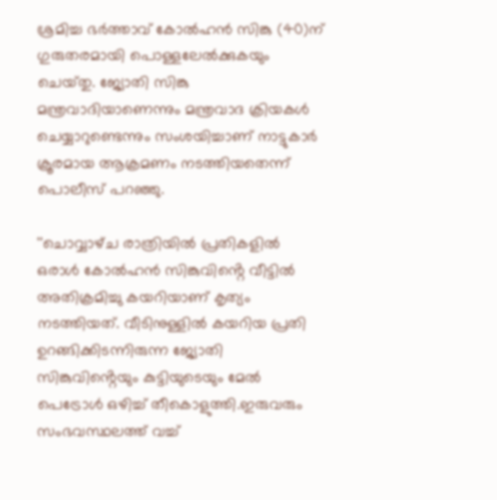ശ്രമിച്ച ഭർത്താവ് കോൽഹൻ സിങ്കു (40)ന് ഗുരുതരമായി പൊള്ളലേൽക്കുകയും ചെയ്‌തു. ജ്യോതി സിങ്കു മന്ത്രവാദിയാണെന്നും മന്ത്രവാദ ക്രിയകൾ ചെയ്യാറുണ്ടെന്നും സംശയിച്ചാണ് നാട്ടുകാർ ക്രൂരമായ ആക്രമണം നടത്തിയതെന്ന് പൊലീസ് പറഞ്ഞു.

''ചൊവ്വാഴ്‌ച രാത്രിയിൽ പ്രതികളിൽ ഒരാൾ കോൽഹൻ സിങ്കുവിൻ്റെ വീട്ടിൽ അതിക്രമിച്ചു കയറിയാണ് കൃത്യം നടത്തിയത്. വീടിനുള്ളിൽ കയറിയ പ്രതി ഉറങ്ങിക്കിടന്നിരുന്ന ജ്യോതി സിങ്കുവിൻ്റെയും കുട്ടിയുടെയും മേൽ പെട്രോൾ ഒഴിച്ച് തീകൊളുത്തി.ഇരുവരും സംഭവസ്ഥലത്ത് വച്ച്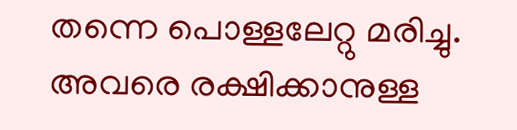തന്നെ പൊള്ളലേറ്റു മരിച്ചു. അവരെ രക്ഷിക്കാനുള്ള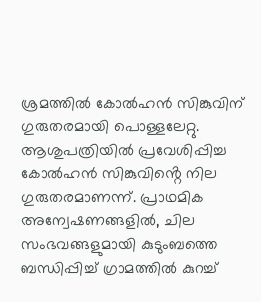ശ്രമത്തിൽ കോൽഹൻ സിങ്കുവിന് ഗുരുതരമായി പൊള്ളലേറ്റു. ആശുപത്രിയിൽ പ്രവേശിപ്പിച്ച കോൽഹൻ സിങ്കുവിൻ്റെ നില ഗുരുതരമാണന്ന്. പ്രാഥമിക അന്വേഷണങ്ങളിൽ, ചില സംഭവങ്ങളുമായി കുടുംബത്തെ ബന്ധിപ്പിച്ച് ഗ്രാമത്തിൽ കുറച്ച്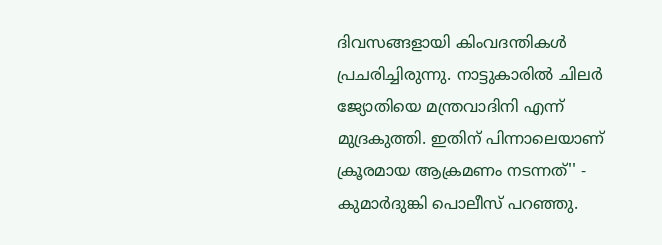ദിവസങ്ങളായി കിംവദന്തികൾ പ്രചരിച്ചിരുന്നു. നാട്ടുകാരിൽ ചിലർ ജ്യോതിയെ മന്ത്രവാദിനി എന്ന് മുദ്രകുത്തി. ഇതിന് പിന്നാലെയാണ് ക്രൂരമായ ആക്രമണം നടന്നത്'' - കുമാർദുങ്കി പൊലീസ് പറഞ്ഞു.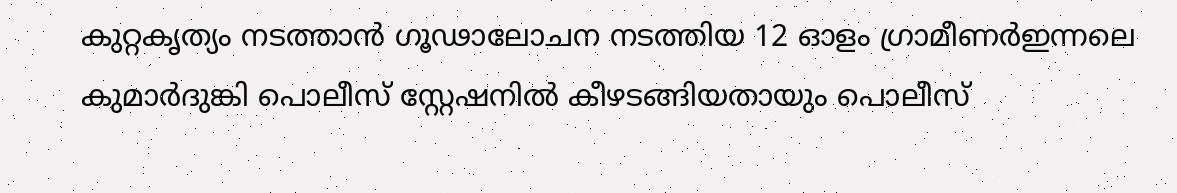കുറ്റകൃത്യം നടത്താൻ ഗൂഢാലോചന നടത്തിയ 12 ഓളം ഗ്രാമീണർഇന്നലെ കുമാർദുങ്കി പൊലീസ് സ്റ്റേഷനിൽ കീഴടങ്ങിയതായും പൊലീസ്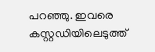പറഞ്ഞു. ഇവരെ കസ്റ്റഡിയിലെടുത്ത്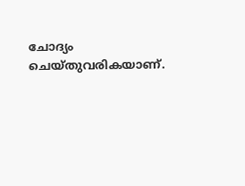ചോദ്യം ചെയ്‌തുവരികയാണ്.